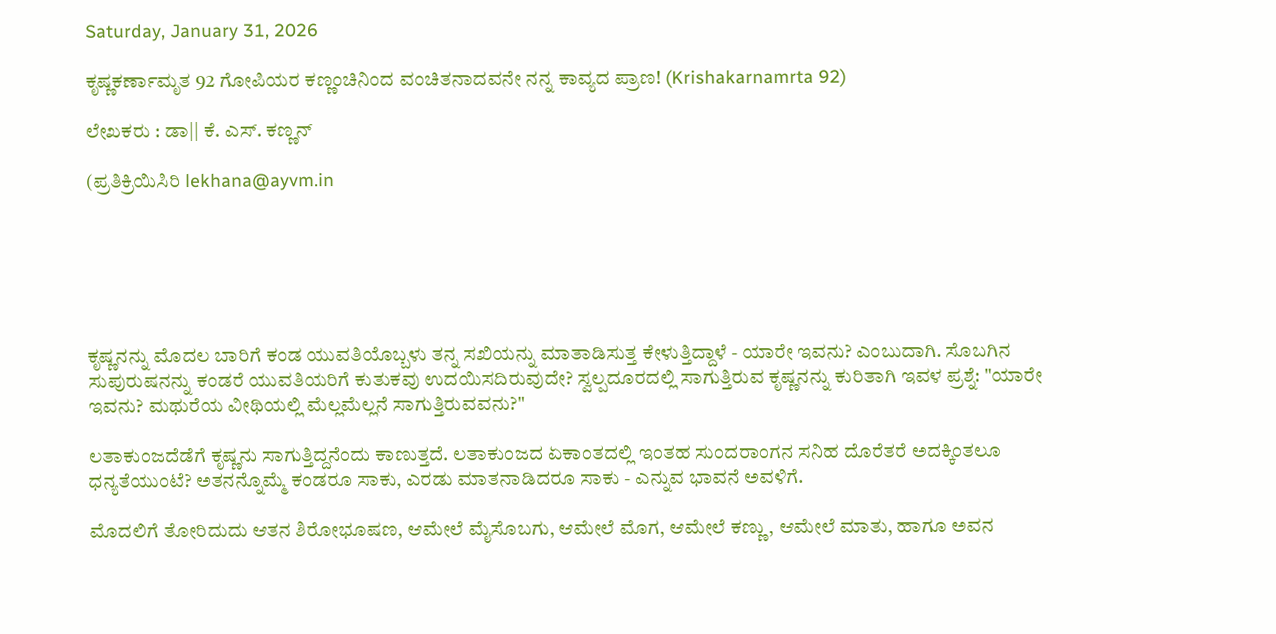Saturday, January 31, 2026

ಕೃಷ್ಣಕರ್ಣಾಮೃತ 92 ಗೋಪಿಯರ ಕಣ್ಣಂಚಿನಿಂದ ವಂಚಿತನಾದವನೇ ನನ್ನ ಕಾವ್ಯದ ಪ್ರಾಣ! (Krishakarnamrta 92)

ಲೇಖಕರು : ಡಾ|| ಕೆ. ಎಸ್. ಕಣ್ಣನ್

(ಪ್ರತಿಕ್ರಿಯಿಸಿರಿ lekhana@ayvm.in






ಕೃಷ್ಣನನ್ನು ಮೊದಲ ಬಾರಿಗೆ ಕಂಡ ಯುವತಿಯೊಬ್ಬಳು ತನ್ನ ಸಖಿಯನ್ನು ಮಾತಾಡಿಸುತ್ತ ಕೇಳುತ್ತಿದ್ದಾಳೆ - ಯಾರೇ ಇವನು? ಎಂಬುದಾಗಿ. ಸೊಬಗಿನ ಸುಪುರುಷನನ್ನು ಕಂಡರೆ ಯುವತಿಯರಿಗೆ ಕುತುಕವು ಉದಯಿಸದಿರುವುದೇ? ಸ್ವಲ್ಪದೂರದಲ್ಲಿ ಸಾಗುತ್ತಿರುವ ಕೃಷ್ಣನನ್ನು ಕುರಿತಾಗಿ ಇವಳ ಪ್ರಶ್ನೆ: "ಯಾರೇ ಇವನು? ಮಥುರೆಯ ವೀಥಿಯಲ್ಲಿ ಮೆಲ್ಲಮೆಲ್ಲನೆ ಸಾಗುತ್ತಿರುವವನು?"

ಲತಾಕುಂಜದೆಡೆಗೆ ಕೃಷ್ಣನು ಸಾಗುತ್ತಿದ್ದನೆಂದು ಕಾಣುತ್ತದೆ. ಲತಾಕುಂಜದ ಏಕಾಂತದಲ್ಲಿ ಇಂತಹ ಸುಂದರಾಂಗನ ಸನಿಹ ದೊರೆತರೆ ಅದಕ್ಕಿಂತಲೂ ಧನ್ಯತೆಯುಂಟೆ? ಅತನನ್ನೊಮ್ಮೆ ಕಂಡರೂ ಸಾಕು, ಎರಡು ಮಾತನಾಡಿದರೂ ಸಾಕು - ಎನ್ನುವ ಭಾವನೆ ಅವಳಿಗೆ.

ಮೊದಲಿಗೆ ತೋರಿದುದು ಆತನ ಶಿರೋಭೂಷಣ, ಆಮೇಲೆ ಮೈಸೊಬಗು, ಆಮೇಲೆ ಮೊಗ, ಆಮೇಲೆ ಕಣ್ಣು, ಆಮೇಲೆ ಮಾತು, ಹಾಗೂ ಅವನ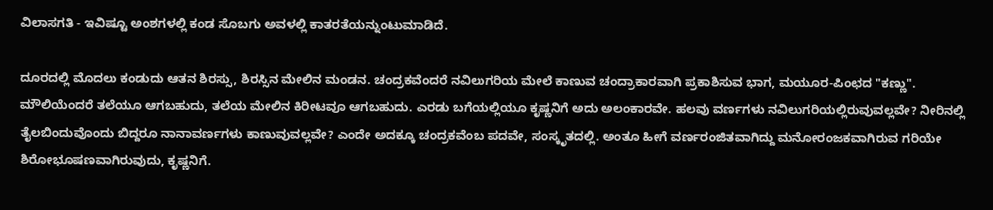ವಿಲಾಸಗತಿ - ಇವಿಷ್ಟೂ ಅಂಶಗಳಲ್ಲಿ ಕಂಡ ಸೊಬಗು ಅವಳಲ್ಲಿ ಕಾತರತೆಯನ್ನುಂಟುಮಾಡಿದೆ.

ದೂರದಲ್ಲಿ ಮೊದಲು ಕಂಡುದು ಆತನ ಶಿರಸ್ಸು, ಶಿರಸ್ಸಿನ ಮೇಲಿನ ಮಂಡನ. ಚಂದ್ರಕವೆಂದರೆ ನವಿಲುಗರಿಯ ಮೇಲೆ ಕಾಣುವ ಚಂದ್ರಾಕಾರವಾಗಿ ಪ್ರಕಾಶಿಸುವ ಭಾಗ, ಮಯೂರ-ಪಿಂಛದ "ಕಣ್ಣು". ಮೌಲಿಯೆಂದರೆ ತಲೆಯೂ ಆಗಬಹುದು, ತಲೆಯ ಮೇಲಿನ ಕಿರೀಟವೂ ಆಗಬಹುದು. ಎರಡು ಬಗೆಯಲ್ಲಿಯೂ ಕೃಷ್ಣನಿಗೆ ಅದು ಅಲಂಕಾರವೇ. ಹಲವು ವರ್ಣಗಳು ನವಿಲುಗರಿಯಲ್ಲಿರುವುವಲ್ಲವೇ? ನೀರಿನಲ್ಲಿ ತೈಲಬಿಂದುವೊಂದು ಬಿದ್ದರೂ ನಾನಾವರ್ಣಗಳು ಕಾಣುವುವಲ್ಲವೇ? ಎಂದೇ ಅದಕ್ಕೂ ಚಂದ್ರಕವೆಂಬ ಪದವೇ, ಸಂಸ್ಕೃತದಲ್ಲಿ. ಅಂತೂ ಹೀಗೆ ವರ್ಣರಂಜಿತವಾಗಿದ್ದು ಮನೋರಂಜಕವಾಗಿರುವ ಗರಿಯೇ ಶಿರೋಭೂಷಣವಾಗಿರುವುದು, ಕೃಷ್ಣನಿಗೆ.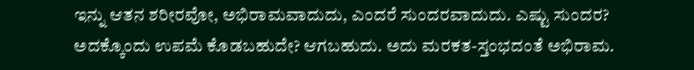ಇನ್ನು ಆತನ ಶರೀರವೋ, ಅಭಿರಾಮವಾದುದು, ಎಂದರೆ ಸುಂದರವಾದುದು. ಎಷ್ಟು ಸುಂದರ? ಅದಕ್ಕೊಂದು ಉಪಮೆ ಕೊಡಬಹುದೇ? ಆಗಬಹುದು. ಅದು ಮರಕತ-ಸ್ತಂಭದಂತೆ ಅಭಿರಾಮ.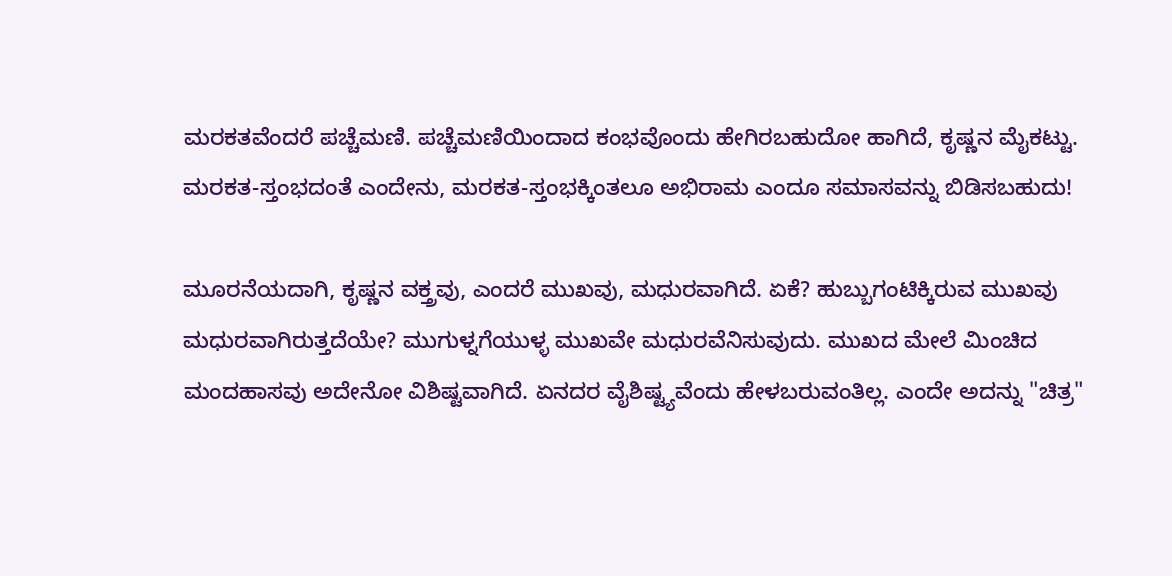ಮರಕತವೆಂದರೆ ಪಚ್ಚೆಮಣಿ. ಪಚ್ಚೆಮಣಿಯಿಂದಾದ ಕಂಭವೊಂದು ಹೇಗಿರಬಹುದೋ ಹಾಗಿದೆ, ಕೃಷ್ಣನ ಮೈಕಟ್ಟು. ಮರಕತ-ಸ್ತಂಭದಂತೆ ಎಂದೇನು, ಮರಕತ-ಸ್ತಂಭಕ್ಕಿಂತಲೂ ಅಭಿರಾಮ ಎಂದೂ ಸಮಾಸವನ್ನು ಬಿಡಿಸಬಹುದು!

ಮೂರನೆಯದಾಗಿ, ಕೃಷ್ಣನ ವಕ್ತ್ರವು, ಎಂದರೆ ಮುಖವು, ಮಧುರವಾಗಿದೆ. ಏಕೆ? ಹುಬ್ಬುಗಂಟಿಕ್ಕಿರುವ ಮುಖವು ಮಧುರವಾಗಿರುತ್ತದೆಯೇ? ಮುಗುಳ್ನಗೆಯುಳ್ಳ ಮುಖವೇ ಮಧುರವೆನಿಸುವುದು. ಮುಖದ ಮೇಲೆ ಮಿಂಚಿದ ಮಂದಹಾಸವು ಅದೇನೋ ವಿಶಿಷ್ಟವಾಗಿದೆ. ಏನದರ ವೈಶಿಷ್ಟ್ಯವೆಂದು ಹೇಳಬರುವಂತಿಲ್ಲ. ಎಂದೇ ಅದನ್ನು "ಚಿತ್ರ"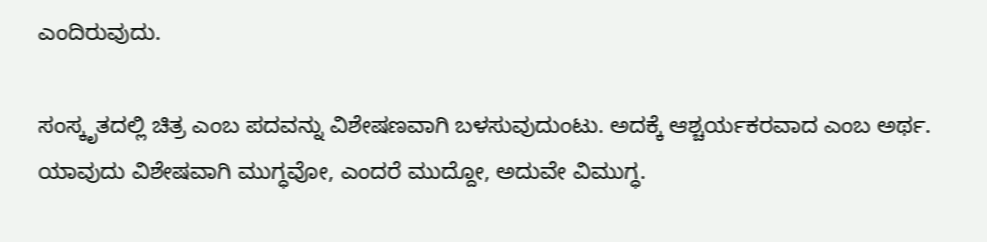ಎಂದಿರುವುದು.

ಸಂಸ್ಕೃತದಲ್ಲಿ ಚಿತ್ರ ಎಂಬ ಪದವನ್ನು ವಿಶೇಷಣವಾಗಿ ಬಳಸುವುದುಂಟು. ಅದಕ್ಕೆ ಆಶ್ಚರ್ಯಕರವಾದ ಎಂಬ ಅರ್ಥ. ಯಾವುದು ವಿಶೇಷವಾಗಿ ಮುಗ್ಧವೋ, ಎಂದರೆ ಮುದ್ದೋ, ಅದುವೇ ವಿಮುಗ್ಧ.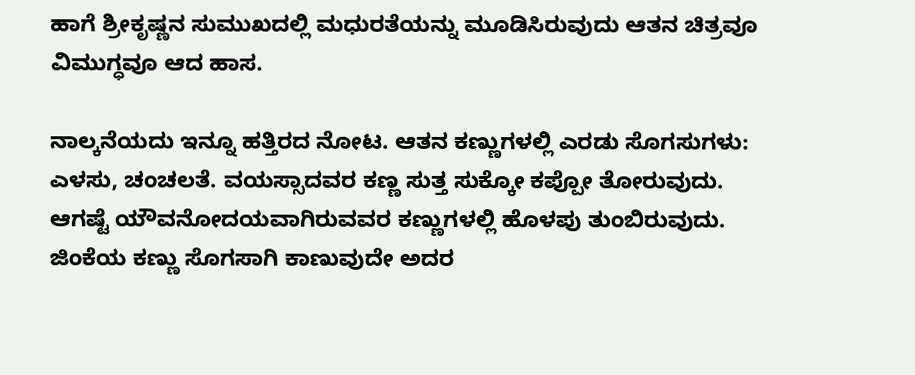ಹಾಗೆ ಶ್ರೀಕೃಷ್ಣನ ಸುಮುಖದಲ್ಲಿ ಮಧುರತೆಯನ್ನು ಮೂಡಿಸಿರುವುದು ಆತನ ಚಿತ್ರವೂ ವಿಮುಗ್ಧವೂ ಆದ ಹಾಸ.

ನಾಲ್ಕನೆಯದು ಇನ್ನೂ ಹತ್ತಿರದ ನೋಟ. ಆತನ ಕಣ್ಣುಗಳಲ್ಲಿ ಎರಡು ಸೊಗಸುಗಳು: ಎಳಸು, ಚಂಚಲತೆ. ವಯಸ್ಸಾದವರ ಕಣ್ಣ ಸುತ್ತ ಸುಕ್ಕೋ ಕಪ್ಪೋ ತೋರುವುದು. ಆಗಷ್ಟೆ ಯೌವನೋದಯವಾಗಿರುವವರ ಕಣ್ಣುಗಳಲ್ಲಿ ಹೊಳಪು ತುಂಬಿರುವುದು. ಜಿಂಕೆಯ ಕಣ್ಣು ಸೊಗಸಾಗಿ ಕಾಣುವುದೇ ಅದರ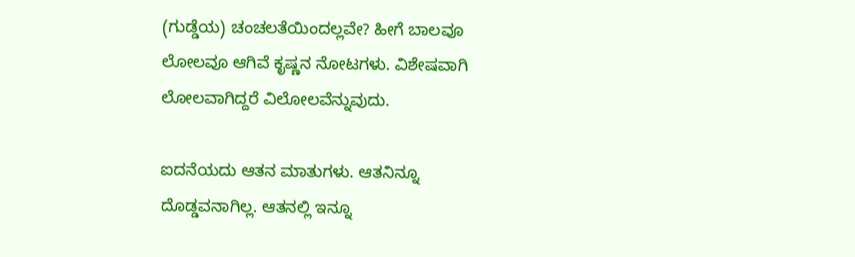(ಗುಡ್ಡೆಯ) ಚಂಚಲತೆಯಿಂದಲ್ಲವೇ? ಹೀಗೆ ಬಾಲವೂ ಲೋಲವೂ ಆಗಿವೆ ಕೃಷ್ಣನ ನೋಟಗಳು. ವಿಶೇಷವಾಗಿ ಲೋಲವಾಗಿದ್ದರೆ ವಿಲೋಲವೆನ್ನುವುದು.

ಐದನೆಯದು ಆತನ ಮಾತುಗಳು. ಆತನಿನ್ನೂ ದೊಡ್ಡವನಾಗಿಲ್ಲ. ಆತನಲ್ಲಿ ಇನ್ನೂ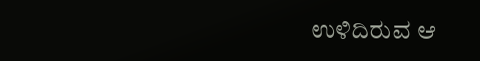ಉಳಿದಿರುವ ಆ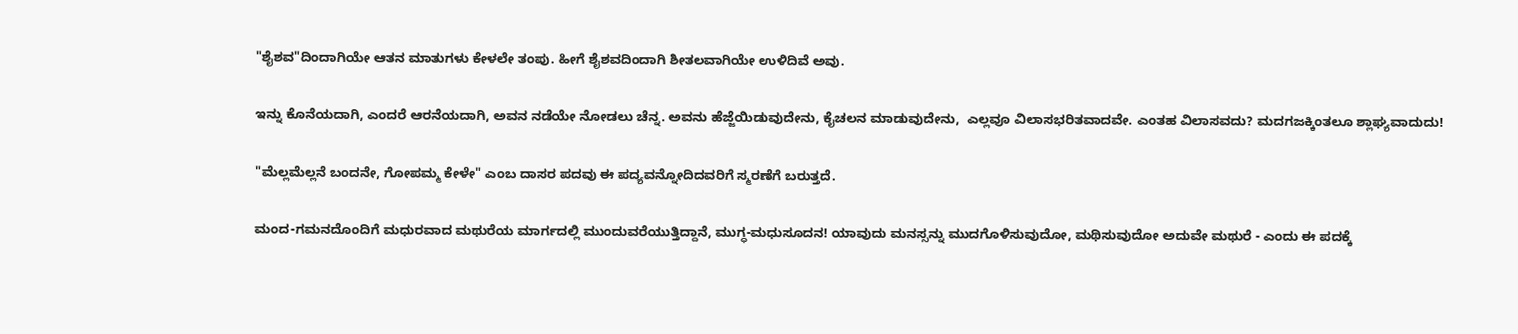"ಶೈಶವ"ದಿಂದಾಗಿಯೇ ಆತನ ಮಾತುಗಳು ಕೇಳಲೇ ತಂಪು. ಹೀಗೆ ಶೈಶವದಿಂದಾಗಿ ಶೀತಲವಾಗಿಯೇ ಉಳಿದಿವೆ ಅವು.

ಇನ್ನು ಕೊನೆಯದಾಗಿ, ಎಂದರೆ ಆರನೆಯದಾಗಿ, ಅವನ ನಡೆಯೇ ನೋಡಲು ಚೆನ್ನ. ಅವನು ಹೆಜ್ಜೆಯಿಡುವುದೇನು, ಕೈಚಲನ ಮಾಡುವುದೇನು,  ಎಲ್ಲವೂ ವಿಲಾಸಭರಿತವಾದವೇ. ಎಂತಹ ವಿಲಾಸವದು? ಮದಗಜಕ್ಕಿಂತಲೂ ಶ್ಲಾಘ್ಯವಾದುದು!

"ಮೆಲ್ಲಮೆಲ್ಲನೆ ಬಂದನೇ, ಗೋಪಮ್ಮ ಕೇಳೇ" ಎಂಬ ದಾಸರ ಪದವು ಈ ಪದ್ಯವನ್ನೋದಿದವರಿಗೆ ಸ್ಮರಣೆಗೆ ಬರುತ್ತದೆ.

ಮಂದ-ಗಮನದೊಂದಿಗೆ ಮಧುರವಾದ ಮಥುರೆಯ ಮಾರ್ಗದಲ್ಲಿ ಮುಂದುವರೆಯುತ್ತಿದ್ದಾನೆ, ಮುಗ್ಧ-ಮಧುಸೂದನ! ಯಾವುದು ಮನಸ್ಸನ್ನು ಮುದಗೊಳಿಸುವುದೋ, ಮಥಿಸುವುದೋ ಅದುವೇ ಮಥುರೆ - ಎಂದು ಈ ಪದಕ್ಕೆ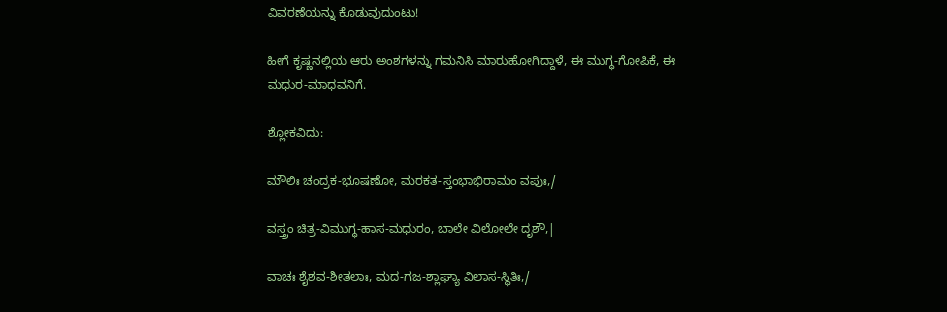ವಿವರಣೆಯನ್ನು ಕೊಡುವುದುಂಟು!

ಹೀಗೆ ಕೃಷ್ಣನಲ್ಲಿಯ ಆರು ಅಂಶಗಳನ್ನು ಗಮನಿಸಿ ಮಾರುಹೋಗಿದ್ದಾಳೆ, ಈ ಮುಗ್ಧ-ಗೋಪಿಕೆ, ಈ ಮಧುರ-ಮಾಧವನಿಗೆ.

ಶ್ಲೋಕವಿದು:

ಮೌಲಿಃ ಚಂದ್ರಕ-ಭೂಷಣೋ, ಮರಕತ-ಸ್ತಂಭಾಭಿರಾಮಂ ವಪುಃ,/

ವಸ್ತ್ರಂ ಚಿತ್ರ-ವಿಮುಗ್ಧ-ಹಾಸ-ಮಧುರಂ, ಬಾಲೇ ವಿಲೋಲೇ ದೃಶೌ,|

ವಾಚಃ ಶೈಶವ-ಶೀತಲಾಃ, ಮದ-ಗಜ-ಶ್ಲಾಘ್ಯಾ ವಿಲಾಸ-ಸ್ಥಿತಿಃ,/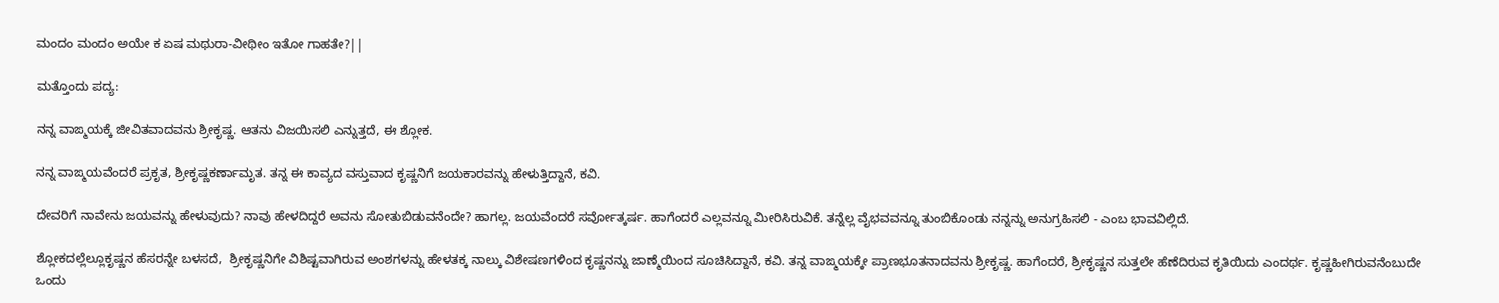ಮಂದಂ ಮಂದಂ ಅಯೇ ಕ ಏಷ ಮಥುರಾ-ವೀಥೀಂ ಇತೋ ಗಾಹತೇ?||

ಮತ್ತೊಂದು ಪದ್ಯ:

ನನ್ನ ವಾಙ್ಮಯಕ್ಕೆ ಜೀವಿತವಾದವನು ಶ್ರೀಕೃಷ್ಣ. ಆತನು ವಿಜಯಿಸಲಿ ಎನ್ನುತ್ತದೆ, ಈ ಶ್ಲೋಕ.

ನನ್ನ ವಾಙ್ಮಯವೆಂದರೆ ಪ್ರಕೃತ, ಶ್ರೀಕೃಷ್ಣಕರ್ಣಾಮೃತ. ತನ್ನ ಈ ಕಾವ್ಯದ ವಸ್ತುವಾದ ಕೃಷ್ಣನಿಗೆ ಜಯಕಾರವನ್ನು ಹೇಳುತ್ತಿದ್ದಾನೆ, ಕವಿ.

ದೇವರಿಗೆ ನಾವೇನು ಜಯವನ್ನು ಹೇಳುವುದು? ನಾವು ಹೇಳದಿದ್ದರೆ ಅವನು ಸೋತುಬಿಡುವನೆಂದೇ? ಹಾಗಲ್ಲ. ಜಯವೆಂದರೆ ಸರ್ವೋತ್ಕರ್ಷ. ಹಾಗೆಂದರೆ ಎಲ್ಲವನ್ನೂ ಮೀರಿಸಿರುವಿಕೆ. ತನ್ನೆಲ್ಲ ವೈಭವವನ್ನೂ ತುಂಬಿಕೊಂಡು ನನ್ನನ್ನು ಅನುಗ್ರಹಿಸಲಿ - ಎಂಬ ಭಾವವಿಲ್ಲಿದೆ.

ಶ್ಲೋಕದಲ್ಲೆಲ್ಲೂಕೃಷ್ಣನ ಹೆಸರನ್ನೇ ಬಳಸದೆ,  ಶ್ರೀಕೃಷ್ಣನಿಗೇ ವಿಶಿಷ್ಟವಾಗಿರುವ ಅಂಶಗಳನ್ನು ಹೇಳತಕ್ಕ ನಾಲ್ಕು ವಿಶೇಷಣಗಳಿಂದ ಕೃಷ್ಣನನ್ನು ಜಾಣ್ಮೆಯಿಂದ ಸೂಚಿಸಿದ್ದಾನೆ, ಕವಿ. ತನ್ನ ವಾಙ್ಮಯಕ್ಕೇ ಪ್ರಾಣಭೂತನಾದವನು ಶ್ರೀಕೃಷ್ಣ. ಹಾಗೆಂದರೆ, ಶ್ರೀಕೃಷ್ಣನ ಸುತ್ತಲೇ ಹೆಣೆದಿರುವ ಕೃತಿಯಿದು ಎಂದರ್ಥ. ಕೃಷ್ಣಹೀಗಿರುವನೆಂಬುದೇ ಒಂದು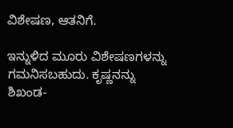ವಿಶೇಷಣ, ಆತನಿಗೆ.

ಇನ್ನುಳಿದ ಮೂರು ವಿಶೇಷಣಗಳನ್ನು ಗಮನಿಸಬಹುದು. ಕೃಷ್ಣನನ್ನು ಶಿಖಂಡ-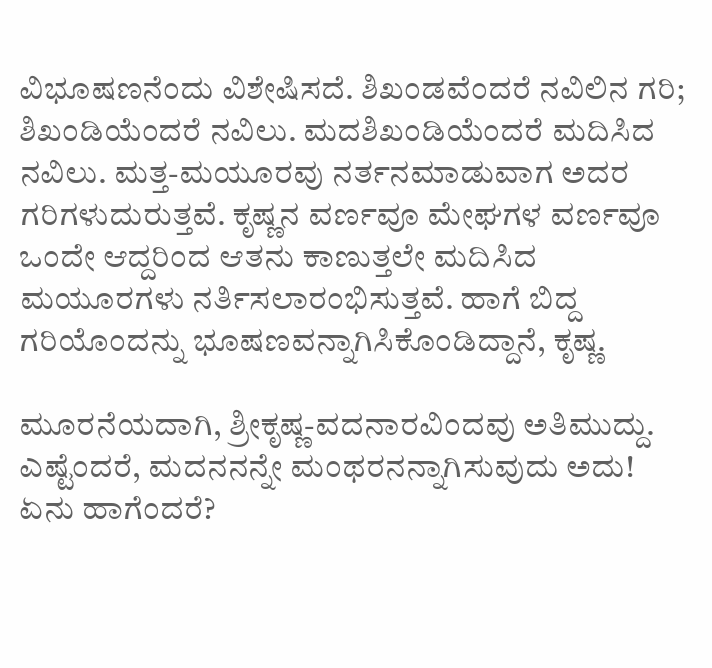ವಿಭೂಷಣನೆಂದು ವಿಶೇಷಿಸದೆ. ಶಿಖಂಡವೆಂದರೆ ನವಿಲಿನ ಗರಿ;  ಶಿಖಂಡಿಯೆಂದರೆ ನವಿಲು. ಮದಶಿಖಂಡಿಯೆಂದರೆ ಮದಿಸಿದ ನವಿಲು. ಮತ್ತ-ಮಯೂರವು ನರ್ತನಮಾಡುವಾಗ ಅದರ ಗರಿಗಳುದುರುತ್ತವೆ. ಕೃಷ್ಣನ ವರ್ಣವೂ ಮೇಘಗಳ ವರ್ಣವೂ ಒಂದೇ ಆದ್ದರಿಂದ ಆತನು ಕಾಣುತ್ತಲೇ ಮದಿಸಿದ ಮಯೂರಗಳು ನರ್ತಿಸಲಾರಂಭಿಸುತ್ತವೆ. ಹಾಗೆ ಬಿದ್ದ ಗರಿಯೊಂದನ್ನು ಭೂಷಣವನ್ನಾಗಿಸಿಕೊಂಡಿದ್ದಾನೆ, ಕೃಷ್ಣ.

ಮೂರನೆಯದಾಗಿ, ಶ್ರೀಕೃಷ್ಣ-ವದನಾರವಿಂದವು ಅತಿಮುದ್ದು. ಎಷ್ಟೆಂದರೆ, ಮದನನನ್ನೇ ಮಂಥರನನ್ನಾಗಿಸುವುದು ಅದು! ಏನು ಹಾಗೆಂದರೆ?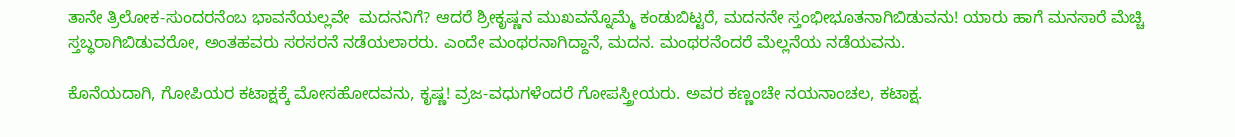ತಾನೇ ತ್ರಿಲೋಕ-ಸುಂದರನೆಂಬ ಭಾವನೆಯಲ್ಲವೇ  ಮದನನಿಗೆ? ಆದರೆ ಶ್ರೀಕೃಷ್ಣನ ಮುಖವನ್ನೊಮ್ಮೆ ಕಂಡುಬಿಟ್ಟರೆ, ಮದನನೇ ಸ್ತಂಭೀಭೂತನಾಗಿಬಿಡುವನು! ಯಾರು ಹಾಗೆ ಮನಸಾರೆ ಮೆಚ್ಚಿ ಸ್ತಬ್ಧರಾಗಿಬಿಡುವರೋ, ಅಂತಹವರು ಸರಸರನೆ ನಡೆಯಲಾರರು. ಎಂದೇ ಮಂಥರನಾಗಿದ್ದಾನೆ, ಮದನ. ಮಂಥರನೆಂದರೆ ಮೆಲ್ಲನೆಯ ನಡೆಯವನು.

ಕೊನೆಯದಾಗಿ, ಗೋಪಿಯರ ಕಟಾಕ್ಷಕ್ಕೆ ಮೋಸಹೋದವನು, ಕೃಷ್ಣ! ವ್ರಜ-ವಧುಗಳೆಂದರೆ ಗೋಪಸ್ತ್ರೀಯರು. ಅವರ ಕಣ್ಣಂಚೇ ನಯನಾಂಚಲ, ಕಟಾಕ್ಷ.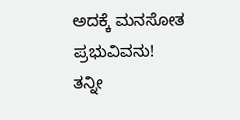ಅದಕ್ಕೆ ಮನಸೋತ ಪ್ರಭುವಿವನು! ತನ್ನೀ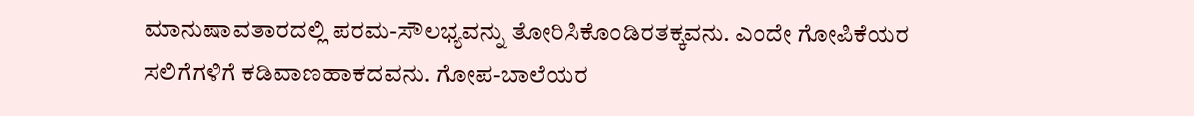ಮಾನುಷಾವತಾರದಲ್ಲಿ ಪರಮ-ಸೌಲಭ್ಯವನ್ನು ತೋರಿಸಿಕೊಂಡಿರತಕ್ಕವನು. ಎಂದೇ ಗೋಪಿಕೆಯರ ಸಲಿಗೆಗಳಿಗೆ ಕಡಿವಾಣಹಾಕದವನು. ಗೋಪ-ಬಾಲೆಯರ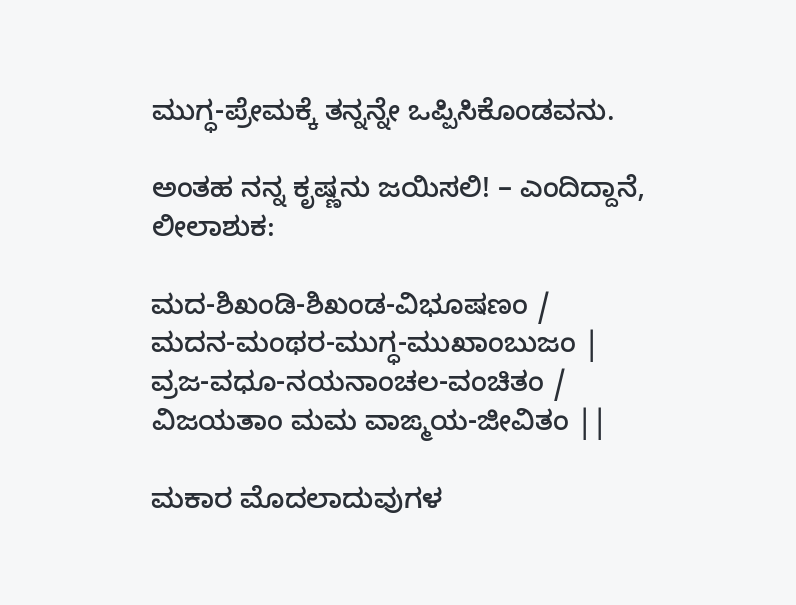ಮುಗ್ಧ-ಪ್ರೇಮಕ್ಕೆ ತನ್ನನ್ನೇ ಒಪ್ಪಿಸಿಕೊಂಡವನು.

ಅಂತಹ ನನ್ನ ಕೃಷ್ಣನು ಜಯಿಸಲಿ! – ಎಂದಿದ್ದಾನೆ, ಲೀಲಾಶುಕ:

ಮದ-ಶಿಖಂಡಿ-ಶಿಖಂಡ-ವಿಭೂಷಣಂ /
ಮದನ-ಮಂಥರ-ಮುಗ್ಧ-ಮುಖಾಂಬುಜಂ |
ವ್ರಜ-ವಧೂ-ನಯನಾಂಚಲ-ವಂಚಿತಂ /
ವಿಜಯತಾಂ ಮಮ ವಾಙ್ಮಯ-ಜೀವಿತಂ ||

ಮಕಾರ ಮೊದಲಾದುವುಗಳ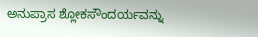ಅನುಪ್ರಾಸ ಶ್ಲೋಕಸೌಂದರ್ಯವನ್ನು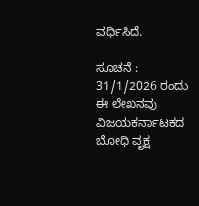ವರ್ಧಿಸಿದೆ.

ಸೂಚನೆ : 31/1/2026 ರಂದು ಈ ಲೇಖನವು  ವಿಜಯಕರ್ನಾಟಕದ ಬೋಧಿ ವೃಕ್ಷ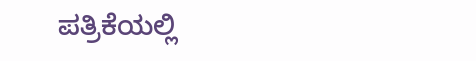ಪತ್ರಿಕೆಯಲ್ಲಿ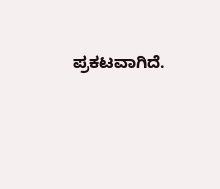ಪ್ರಕಟವಾಗಿದೆ.